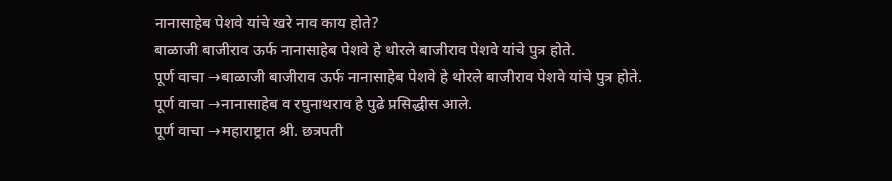नानासाहेब पेशवे यांचे खरे नाव काय होते?
बाळाजी बाजीराव ऊर्फ नानासाहेब पेशवे हे थोरले बाजीराव पेशवे यांचे पुत्र होते.
पूर्ण वाचा →बाळाजी बाजीराव ऊर्फ नानासाहेब पेशवे हे थोरले बाजीराव पेशवे यांचे पुत्र होते.
पूर्ण वाचा →नानासाहेब व रघुनाथराव हे पुढे प्रसिद्धीस आले.
पूर्ण वाचा →महाराष्ट्रात श्री. छत्रपती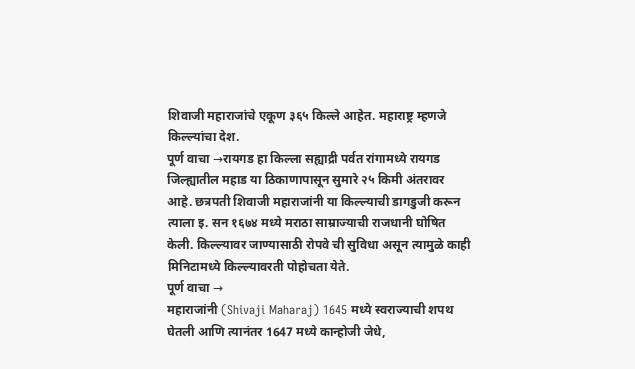शिवाजी महाराजांचे एकूण ३६५ किल्ले आहेत. महाराष्ट्र म्हणजे किल्ल्यांचा देश.
पूर्ण वाचा →रायगड हा किल्ला सह्याद्री पर्वत रांगामध्ये रायगड जिल्ह्यातील महाड या ठिकाणापासून सुमारे २५ किमी अंतरावर आहे. छत्रपती शिवाजी महाराजांनी या किल्ल्याची डागडुजी करून त्याला इ. सन १६७४ मध्ये मराठा साम्राज्याची राजधानी घोषित केली. किल्ल्यावर जाण्यासाठी रोपवे ची सुविधा असून त्यामुळे काही मिनिटामध्ये किल्ल्यावरती पोहोचता येते.
पूर्ण वाचा →
महाराजांनी (Shivaji Maharaj) 1645 मध्ये स्वराज्याची शपथ घेतली आणि त्यानंतर 1647 मध्ये कान्होजी जेधे,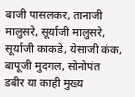बाजी पासलकर, तानाजी मालुसरे, सूर्याजी मालुसरे, सूर्याजी काकडे, येसाजी कंक, बापूजी मुदगल, सोनोपंत डबीर या काही मुख्य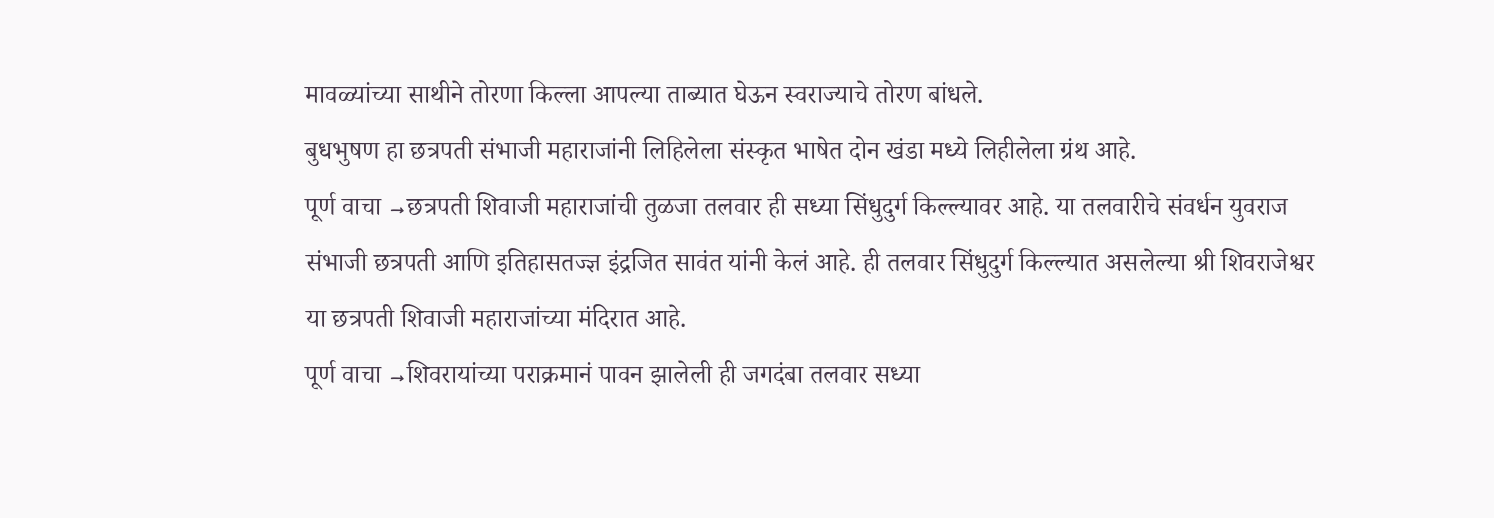मावळ्यांच्या साथीने तोरणा किल्ला आपल्या ताब्यात घेऊन स्वराज्याचे तोरण बांधले.
बुधभुषण हा छत्रपती संभाजी महाराजांनी लिहिलेला संस्कृत भाषेत दोन खंडा मध्ये लिहीलेला ग्रंथ आहे.
पूर्ण वाचा →छत्रपती शिवाजी महाराजांची तुळजा तलवार ही सध्या सिंधुदुर्ग किल्ल्यावर आहे. या तलवारीचे संवर्धन युवराज संभाजी छत्रपती आणि इतिहासतज्ज्ञ इंद्रजित सावंत यांनी केलं आहे. ही तलवार सिंधुदुर्ग किल्ल्यात असलेल्या श्री शिवराजेश्वर या छत्रपती शिवाजी महाराजांच्या मंदिरात आहे.
पूर्ण वाचा →शिवरायांच्या पराक्रमानं पावन झालेली ही जगदंबा तलवार सध्या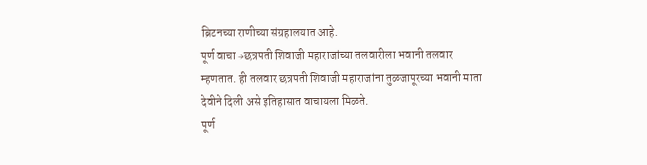ब्रिटनच्या राणीच्या संग्रहालयात आहे.
पूर्ण वाचा →छत्रपती शिवाजी महाराजांच्या तलवारीला भवानी तलवार म्हणतात. ही तलवार छत्रपती शिवाजी महाराजांना तुळजापूरच्या भवानी माता देवीने दिली असे इतिहासात वाचायला मिळते.
पूर्ण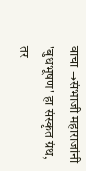वाचा →संभाजी महाराजांनी 'बुधभूषण' हा संस्कृत ग्रंथ, तर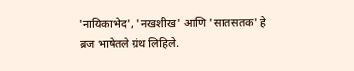'नायिकाभेद', 'नखशीख' आणि 'सातसतक' हे ब्रज भाषेतले ग्रंथ लिहिले.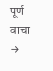पूर्ण वाचा →